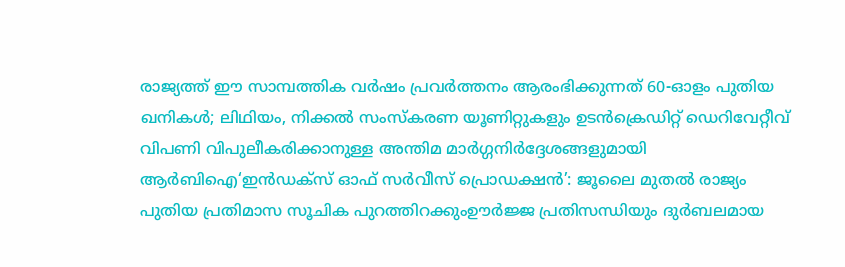രാജ്യത്ത് ഈ സാമ്പത്തിക വർഷം പ്രവർത്തനം ആരംഭിക്കുന്നത് 60-ഓളം പുതിയ ഖനികൾ; ലിഥിയം, നിക്കൽ സംസ്‌കരണ യൂണിറ്റുകളും ഉടൻക്രെഡിറ്റ് ഡെറിവേറ്റീവ് വിപണി വിപുലീകരിക്കാനുള്ള അന്തിമ മാർഗ്ഗനിർദ്ദേശങ്ങളുമായി ആർബിഐ‘ഇൻഡക്സ് ഓഫ് സർവീസ് പ്രൊഡക്ഷൻ’: ജൂലൈ മുതൽ രാജ്യം പുതിയ പ്രതിമാസ സൂചിക പുറത്തിറക്കുംഊർജ്ജ പ്രതിസന്ധിയും ദുർബലമായ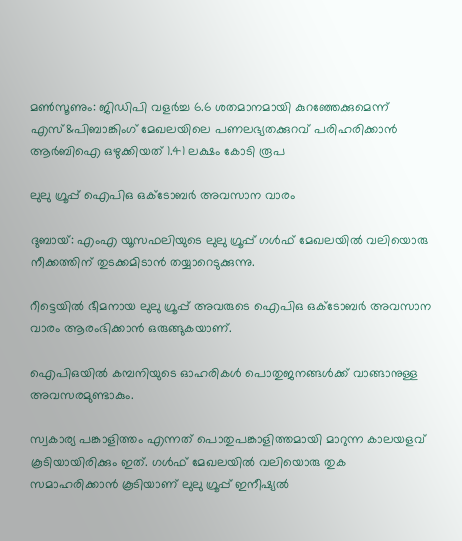മൺസൂണും: ജിഡിപി വളർച്ച 6.6 ശതമാനമായി കുറഞ്ഞേക്കുമെന്ന് എസ്&പിബാങ്കിംഗ് മേഖലയിലെ പണലഭ്യതക്കുറവ് പരിഹരിക്കാൻ ആർബിഐ ഒഴുക്കിയത് 1.41 ലക്ഷം കോടി രൂപ

ലുലു ഗ്രൂപ്പ് ഐപിഒ ഒക്ടോബര്‍ അവസാന വാരം

ദുബായ്: എംഎ യൂസഫലിയുടെ ലുലു ഗ്രൂപ്പ് ഗള്‍ഫ് മേഖലയില്‍ വലിയൊരു നീക്കത്തിന് തുടക്കമിടാന്‍ തയ്യാറെടുക്കുന്നു.

റീട്ടെയില്‍ ഭീമനായ ലുലു ഗ്രൂപ്പ് അവരുടെ ഐപിഒ ഒക്ടോബര്‍ അവസാന വാരം ആരംഭിക്കാന്‍ ഒരുങ്ങുകയാണ്.

ഐപിഒയില്‍ കമ്പനിയുടെ ഓഹരികള്‍ പൊതുജനങ്ങള്‍ക്ക് വാങ്ങാനുള്ള അവസരമുണ്ടാകും.

സ്വകാര്യ പങ്കാളിത്തം എന്നത് പൊതുപങ്കാളിത്തമായി മാറുന്ന കാലയളവ് കൂടിയായിരിക്കും ഇത്. ഗള്‍ഫ് മേഖലയില്‍ വലിയൊരു തുക സമാഹരിക്കാന്‍ കൂടിയാണ് ലുലു ഗ്രൂപ്പ് ഇനീഷ്യല്‍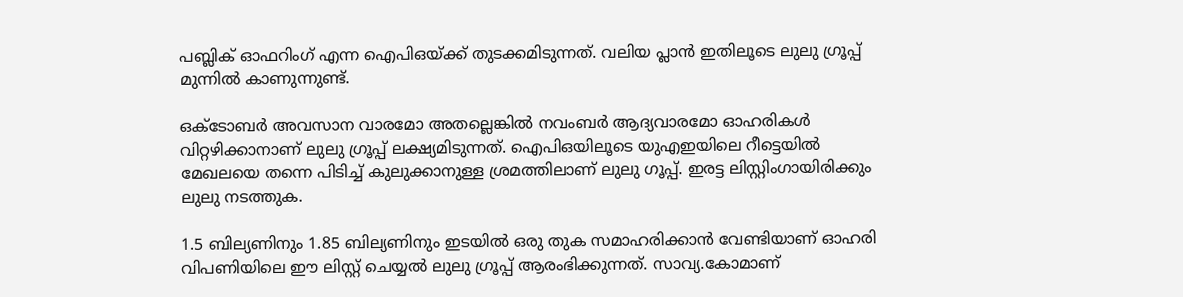പബ്ലിക് ഓഫറിംഗ് എന്ന ഐപിഒയ്ക്ക് തുടക്കമിടുന്നത്. വലിയ പ്ലാന്‍ ഇതിലൂടെ ലുലു ഗ്രൂപ്പ് മുന്നില്‍ കാണുന്നുണ്ട്.

ഒക്ടോബര്‍ അവസാന വാരമോ അതല്ലെങ്കില്‍ നവംബര്‍ ആദ്യവാരമോ ഓഹരികള്‍ വിറ്റഴിക്കാനാണ് ലുലു ഗ്രൂപ്പ് ലക്ഷ്യമിടുന്നത്. ഐപിഒയിലൂടെ യുഎഇയിലെ റീട്ടെയില്‍ മേഖലയെ തന്നെ പിടിച്ച് കുലുക്കാനുള്ള ശ്രമത്തിലാണ് ലുലു ഗൂപ്പ്. ഇരട്ട ലിസ്റ്റിംഗായിരിക്കും ലുലു നടത്തുക.

1.5 ബില്യണിനും 1.85 ബില്യണിനും ഇടയില്‍ ഒരു തുക സമാഹരിക്കാന്‍ വേണ്ടിയാണ് ഓഹരി വിപണിയിലെ ഈ ലിസ്റ്റ് ചെയ്യല്‍ ലുലു ഗ്രൂപ്പ് ആരംഭിക്കുന്നത്. സാവ്യ.കോമാണ്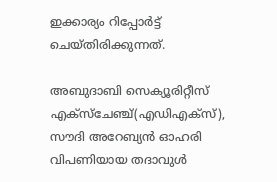ഇക്കാര്യം റിപ്പോര്‍ട്ട് ചെയ്തിരിക്കുന്നത്.

അബുദാബി സെക്യൂരിറ്റീസ് എക്‌സ്‌ചേഞ്ച്(എഡിഎക്‌സ്), സൗദി അറേബ്യന്‍ ഓഹരി വിപണിയായ തദാവുള്‍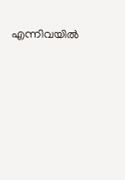എന്നിവയില്‍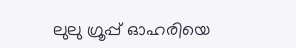ലുലു ഗ്രൂപ്പ് ഓഹരിയെ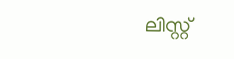ലിസ്റ്റ്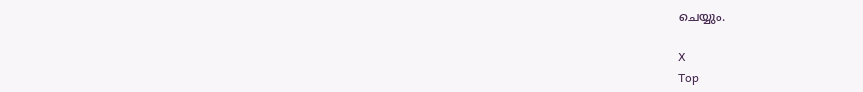ചെയ്യും.

X
Top